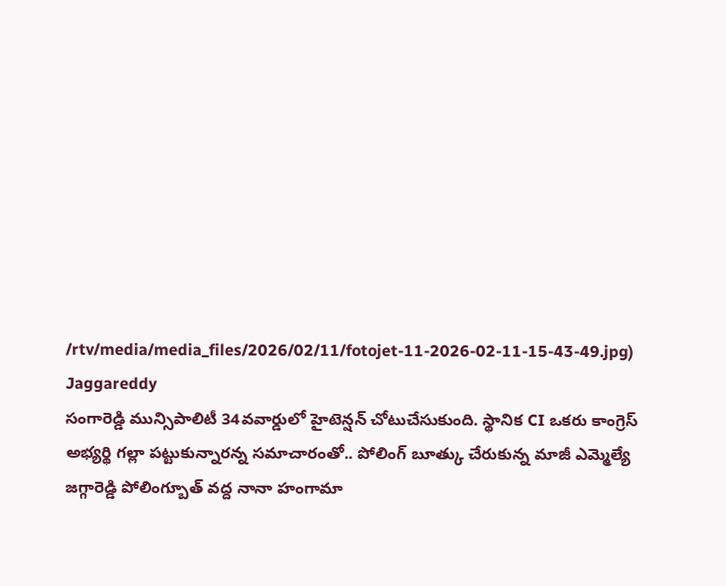/rtv/media/media_files/2026/02/11/fotojet-11-2026-02-11-15-43-49.jpg)
Jaggareddy
సంగారెడ్డి మున్సిపాలిటీ 34వవార్డులో హైటెన్షన్ చోటుచేసుకుంది. స్థానిక CI ఒకరు కాంగ్రెస్ అభ్యర్థి గల్లా పట్టుకున్నారన్న సమాచారంతో.. పోలింగ్ బూత్కు చేరుకున్న మాజీ ఎమ్మెల్యే జగ్గారెడ్డి పోలింగ్బూత్ వద్ద నానా హంగామా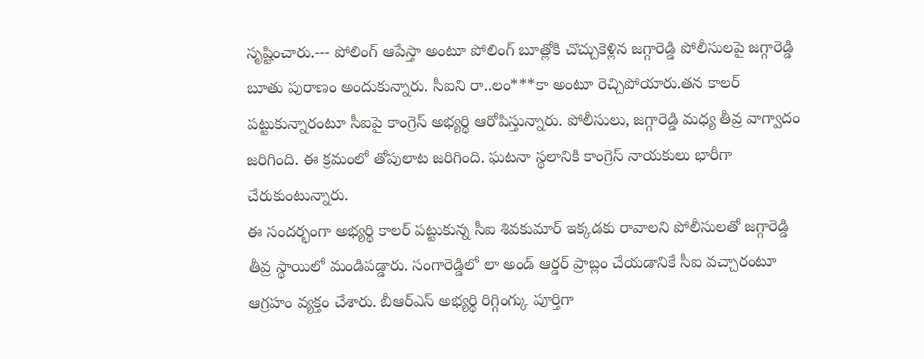సృష్టించారు.--- పోలింగ్ ఆపేస్తా అంటూ పోలింగ్ బూత్లోకి చొచ్చుకెళ్లిన జగ్గారెడ్డి పోలీసులపై జగ్గారెడ్డి బూతు పురాణం అందుకున్నారు. సీఐని రా..లం***కా అంటూ రెచ్చిపోయారు.తన కాలర్ పట్టుకున్నారంటూ సీఐపై కాంగ్రెస్ అభ్యర్థి ఆరోపిస్తున్నారు. పోలీసులు, జగ్గారెడ్డి మధ్య తీవ్ర వాగ్వాదం జరిగింది. ఈ క్రమంలో తోపులాట జరిగింది. ఘటనా స్థలానికి కాంగ్రెస్ నాయకులు భారీగా చేరుకుంటున్నారు.
ఈ సందర్భంగా అభ్యర్థి కాలర్ పట్టుకున్న సీఐ శివకుమార్ ఇక్కడకు రావాలని పోలీసులతో జగ్గారెడ్డి తీవ్ర స్థాయిలో మండిపడ్డారు. సంగారెడ్డిలో లా అండ్ ఆర్డర్ ప్రాబ్లం చేయడానికే సీఐ వచ్చారంటూ ఆగ్రహం వ్యక్తం చేశారు. బీఆర్ఎస్ అభ్యర్థి రిగ్గింగ్కు పూర్తిగా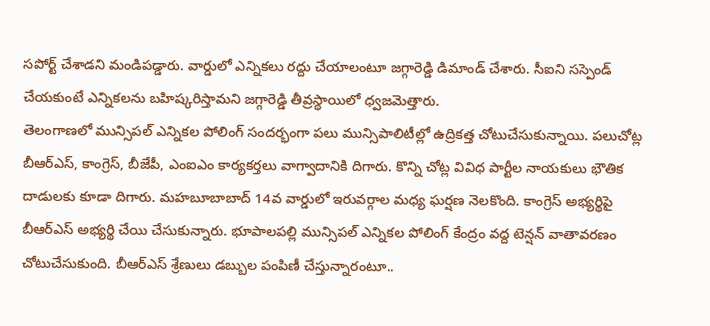సపోర్ట్ చేశాడని మండిపడ్డారు. వార్డులో ఎన్నికలు రద్దు చేయాలంటూ జగ్గారెడ్డి డిమాండ్ చేశారు. సీఐని సస్పెండ్ చేయకుంటే ఎన్నికలను బహిష్కరిస్తామని జగ్గారెడ్డి తీవ్రస్థాయిలో ధ్వజమెత్తారు.
తెలంగాణలో మున్సిపల్ ఎన్నికల పోలింగ్ సందర్భంగా పలు మున్సిపాలిటీల్లో ఉద్రికత్త చోటుచేసుకున్నాయి. పలుచోట్ల బీఆర్ఎస్, కాంగ్రెస్, బీజేపీ, ఎంఐఎం కార్యకర్తలు వాగ్వాదానికి దిగారు. కొన్ని చోట్ల వివిధ పార్టీల నాయకులు భౌతిక దాడులకు కూడా దిగారు. మహబూబాబాద్ 14వ వార్డులో ఇరువర్గాల మధ్య ఘర్షణ నెలకొంది. కాంగ్రెస్ అభ్యర్థిపై బీఆర్ఎస్ అభ్యర్థి చేయి చేసుకున్నారు. భూపాలపల్లి మున్సిపల్ ఎన్నికల పోలింగ్ కేంద్రం వద్ద టెన్షన్ వాతావరణం చోటుచేసుకుంది. బీఆర్ఎస్ శ్రేణులు డబ్బుల పంపిణీ చేస్తున్నారంటూ..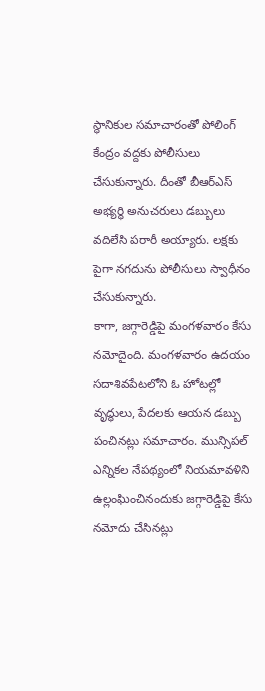స్థానికుల సమాచారంతో పోలింగ్ కేంద్రం వద్దకు పోలీసులు చేసుకున్నారు. దీంతో బీఆర్ఎస్ అభ్యర్థి అనుచరులు డబ్బులు వదిలేసి పరారీ అయ్యారు. లక్షకు పైగా నగదును పోలీసులు స్వాధీనం చేసుకున్నారు.
కాగా, జగ్గారెడ్డిపై మంగళవారం కేసు నమోదైంది. మంగళవారం ఉదయం సదాశివపేటలోని ఓ హోటల్లో వృద్ధులు, పేదలకు ఆయన డబ్బు పంచినట్లు సమాచారం. మున్సిపల్ ఎన్నికల నేపథ్యంలో నియమావళిని ఉల్లంఘించినందుకు జగ్గారెడ్డిపై కేసు నమోదు చేసినట్లు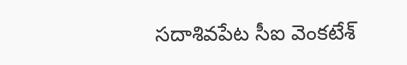సదాశివపేట సీఐ వెంకటేశ్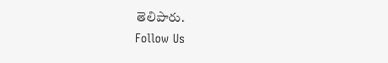తెలిపారు.
Follow Us